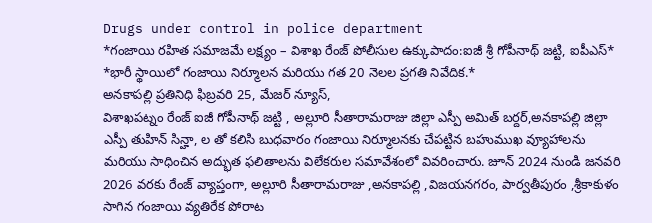Drugs under control in police department
*గంజాయి రహిత సమాజమే లక్ష్యం – విశాఖ రేంజ్ పోలీసుల ఉక్కుపాదం:ఐజీ శ్రీ గోపీనాథ్ జట్టి, ఐపీఎస్*
*భారీ స్థాయిలో గంజాయి నిర్మూలన మరియు గత 20 నెలల ప్రగతి నివేదిక.*
అనకాపల్లి ప్రతినిధి ఫిబ్రవరి 25, మేజర్ న్యూస్,
విశాఖపట్నం రేంజ్ ఐజీ గోపీనాథ్ జట్టి , అల్లూరి సీతారామరాజు జిల్లా ఎస్పీ అమిత్ బర్దర్,అనకాపల్లి జిల్లా ఎస్పీ తుహిన్ సిన్హా, ల తో కలిసి బుధవారం గంజాయి నిర్మూలనకు చేపట్టిన బహుముఖ వ్యూహాలను మరియు సాధించిన అద్భుత ఫలితాలను విలేకరుల సమావేశంలో వివరించారు. జూన్ 2024 నుండి జనవరి 2026 వరకు రేంజ్ వ్యాప్తంగా, అల్లూరి సీతారామరాజు ,అనకాపల్లి ,విజయనగరం, పార్వతీపురం ,శ్రీకాకుళం సాగిన గంజాయి వ్యతిరేక పోరాట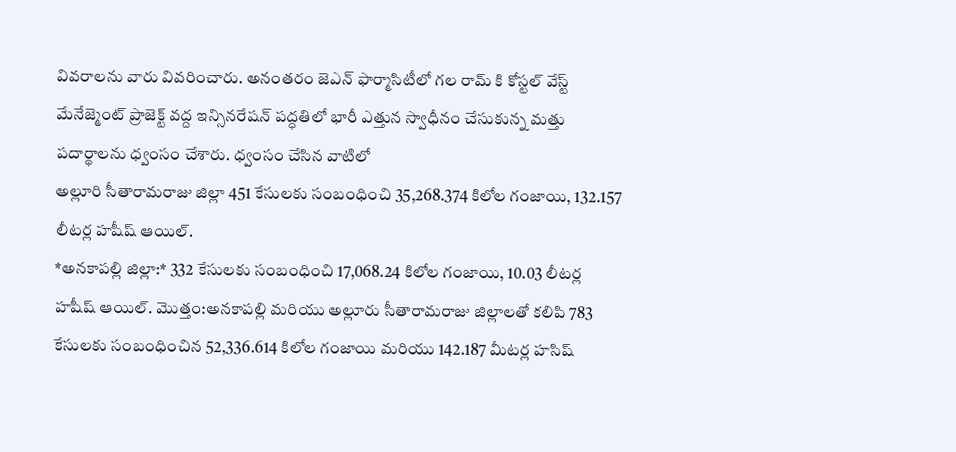వివరాలను వారు వివరించారు. అనంతరం జెఎన్ ఫార్మాసిటీలో గల రామ్ కి కోస్టల్ వేస్ట్ మేనేజ్మెంట్ ప్రాజెక్ట్ వద్ద ఇన్సినరేషన్ పద్ధతిలో భారీ ఎత్తున స్వాధీనం చేసుకున్న మత్తు పదార్థాలను ధ్వంసం చేశారు. ధ్వంసం చేసిన వాటిలో
అల్లూరి సీతారామరాజు జిల్లా 451 కేసులకు సంబంధించి 35,268.374 కిలోల గంజాయి, 132.157 లీటర్ల హషీష్ ఆయిల్.
*అనకాపల్లి జిల్లా:* 332 కేసులకు సంబంధించి 17,068.24 కిలోల గంజాయి, 10.03 లీటర్ల హషీష్ ఆయిల్. మొత్తం:అనకాపల్లి మరియు అల్లూరు సీతారామరాజు జిల్లాలతో కలిపి 783 కేసులకు సంబంధించిన 52,336.614 కిలోల గంజాయి మరియు 142.187 మీటర్ల హసిష్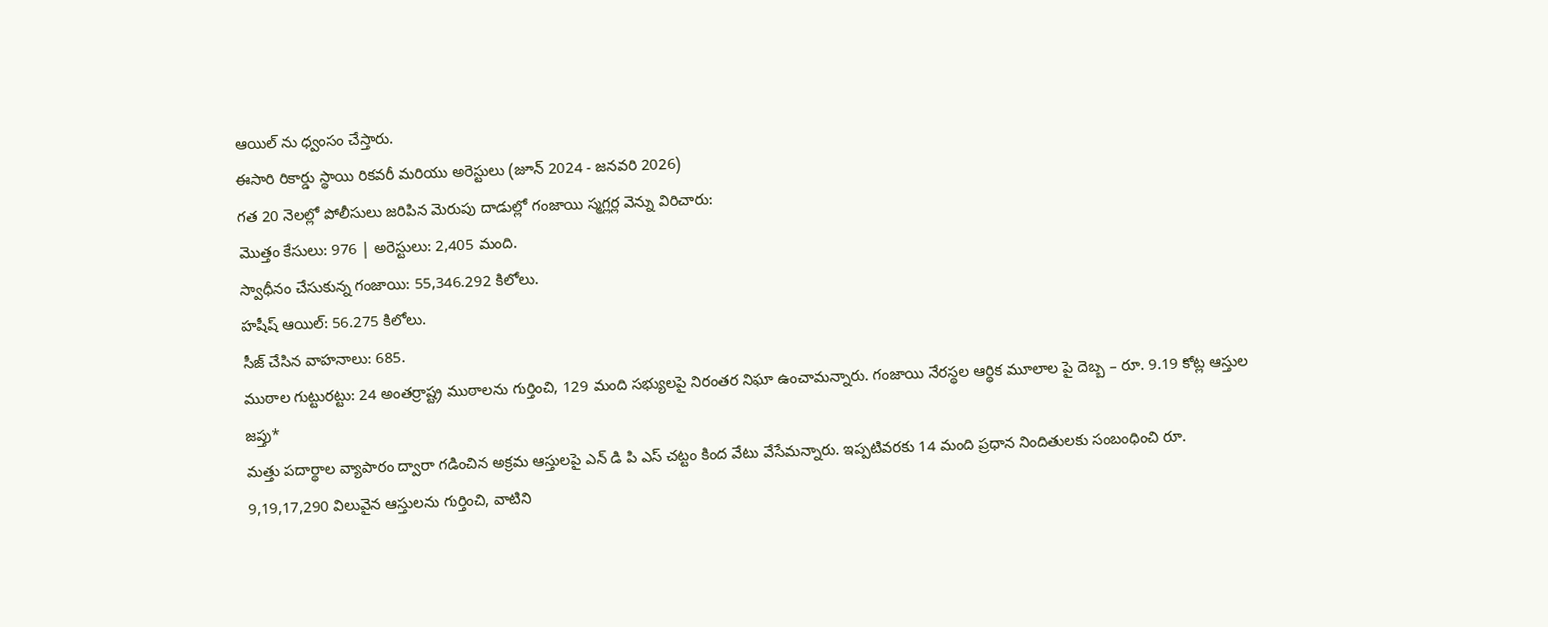ఆయిల్ ను ధ్వంసం చేస్తారు.
ఈసారి రికార్డు స్థాయి రికవరీ మరియు అరెస్టులు (జూన్ 2024 - జనవరి 2026)
గత 20 నెలల్లో పోలీసులు జరిపిన మెరుపు దాడుల్లో గంజాయి స్మగ్లర్ల వెన్ను విరిచారు:
మొత్తం కేసులు: 976 | అరెస్టులు: 2,405 మంది.
స్వాధీనం చేసుకున్న గంజాయి: 55,346.292 కిలోలు.
హషీష్ ఆయిల్: 56.275 కిలోలు.
సీజ్ చేసిన వాహనాలు: 685.
ముఠాల గుట్టురట్టు: 24 అంతర్రాష్ట్ర ముఠాలను గుర్తించి, 129 మంది సభ్యులపై నిరంతర నిఘా ఉంచామన్నారు. గంజాయి నేరస్థల ఆర్థిక మూలాల పై దెబ్బ – రూ. 9.19 కోట్ల ఆస్తుల జప్తు*
మత్తు పదార్థాల వ్యాపారం ద్వారా గడించిన అక్రమ ఆస్తులపై ఎన్ డి పి ఎస్ చట్టం కింద వేటు వేసేమన్నారు. ఇప్పటివరకు 14 మంది ప్రధాన నిందితులకు సంబంధించి రూ. 9,19,17,290 విలువైన ఆస్తులను గుర్తించి, వాటిని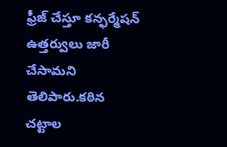ఫ్రీజ్ చేస్తూ కన్ఫర్మేషన్ ఉత్తర్వులు జారీ చేసామని తెలిపారు.కఠిన చట్టాల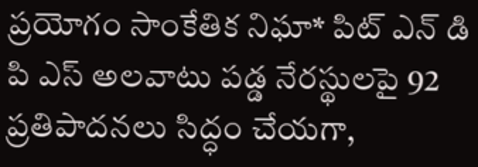ప్రయోగం సాంకేతిక నిఘా* పిట్ ఎన్ డి పి ఎస్ అలవాటు పడ్డ నేరస్థులపై 92 ప్రతిపాదనలు సిద్ధం చేయగా,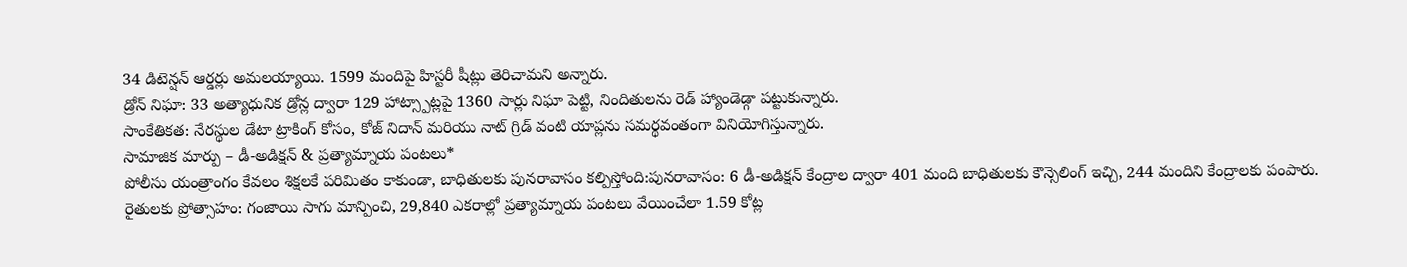34 డిటెన్షన్ ఆర్డర్లు అమలయ్యాయి. 1599 మందిపై హిస్టరీ షీట్లు తెరిచామని అన్నారు.
డ్రోన్ నిఘా: 33 అత్యాధునిక డ్రోన్ల ద్వారా 129 హాట్స్పాట్లపై 1360 సార్లు నిఘా పెట్టి, నిందితులను రెడ్ హ్యాండెడ్గా పట్టుకున్నారు.
సాంకేతికత: నేరస్థుల డేటా ట్రాకింగ్ కోసం, కోజ్ నిదాన్ మరియు నాట్ గ్రిడ్ వంటి యాప్లను సమర్థవంతంగా వినియోగిస్తున్నారు.
సామాజిక మార్పు – డీ-అడిక్షన్ & ప్రత్యామ్నాయ పంటలు*
పోలీసు యంత్రాంగం కేవలం శిక్షలకే పరిమితం కాకుండా, బాధితులకు పునరావాసం కల్పిస్తోంది:పునరావాసం: 6 డీ-అడిక్షన్ కేంద్రాల ద్వారా 401 మంది బాధితులకు కౌన్సెలింగ్ ఇచ్చి, 244 మందిని కేంద్రాలకు పంపారు.
రైతులకు ప్రోత్సాహం: గంజాయి సాగు మాన్పించి, 29,840 ఎకరాల్లో ప్రత్యామ్నాయ పంటలు వేయించేలా 1.59 కోట్ల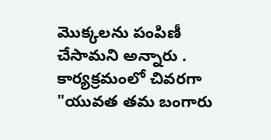మొక్కలను పంపిణీ చేసామని అన్నారు . కార్యక్రమంలో చివరగా
"యువత తమ బంగారు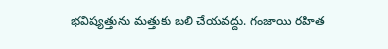భవిష్యత్తును మత్తుకు బలి చేయవద్దు. గంజాయి రహిత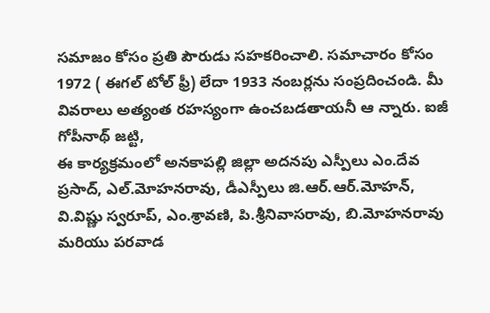సమాజం కోసం ప్రతి పౌరుడు సహకరించాలి. సమాచారం కోసం 1972 ( ఈగల్ టోల్ ఫ్రీ) లేదా 1933 నంబర్లను సంప్రదించండి. మీ వివరాలు అత్యంత రహస్యంగా ఉంచబడతాయనీ ఆ న్నారు. ఐజీ గోపీనాథ్ జట్టి,
ఈ కార్యక్రమంలో అనకాపల్లి జిల్లా అదనపు ఎస్పీలు ఎం.దేవ ప్రసాద్, ఎల్.మోహనరావు, డీఎస్పీలు జి.ఆర్.ఆర్.మోహన్,
వి.విష్ణు స్వరూప్, ఎం.శ్రావణి, పి.శ్రీనివాసరావు, బి.మోహనరావు మరియు పరవాడ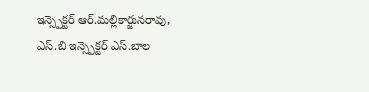ఇన్స్పెక్టర్ ఆర్.మల్లికార్జునరావు, ఎస్.బి ఇన్స్పెక్టర్ ఎస్.బాల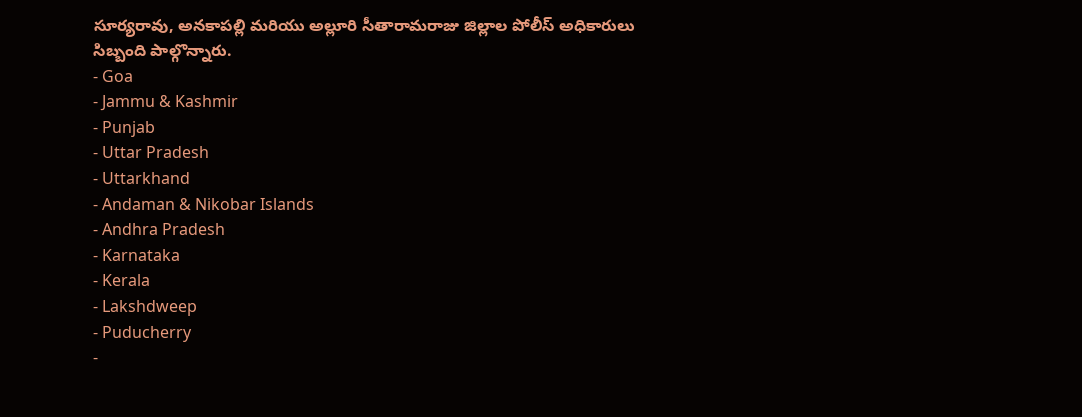సూర్యరావు, అనకాపల్లి మరియు అల్లూరి సీతారామరాజు జిల్లాల పోలీస్ అధికారులు సిబ్బంది పాల్గొన్నారు.
- Goa
- Jammu & Kashmir
- Punjab
- Uttar Pradesh
- Uttarkhand
- Andaman & Nikobar Islands
- Andhra Pradesh
- Karnataka
- Kerala
- Lakshdweep
- Puducherry
-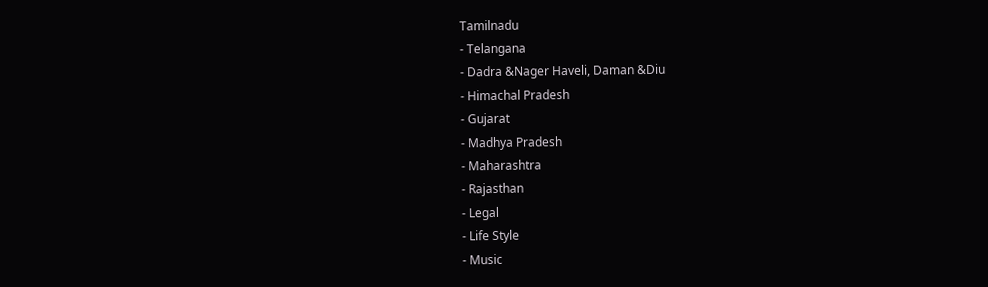Tamilnadu
- Telangana
- Dadra &Nager Haveli, Daman &Diu
- Himachal Pradesh
- Gujarat
- Madhya Pradesh
- Maharashtra
- Rajasthan
- Legal
- Life Style
- Music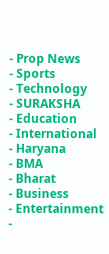- Prop News
- Sports
- Technology
- SURAKSHA
- Education
- International
- Haryana
- BMA
- Bharat
- Business
- Entertainment
-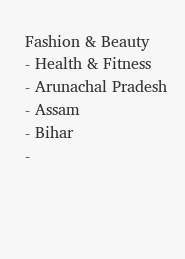Fashion & Beauty
- Health & Fitness
- Arunachal Pradesh
- Assam
- Bihar
-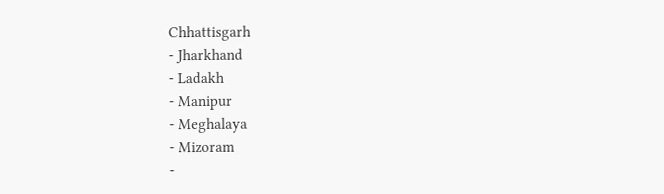Chhattisgarh
- Jharkhand
- Ladakh
- Manipur
- Meghalaya
- Mizoram
-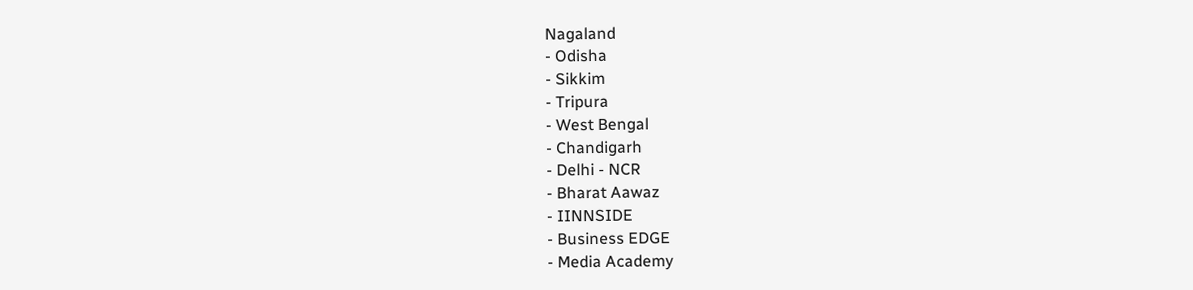Nagaland
- Odisha
- Sikkim
- Tripura
- West Bengal
- Chandigarh
- Delhi - NCR
- Bharat Aawaz
- IINNSIDE
- Business EDGE
- Media Academy